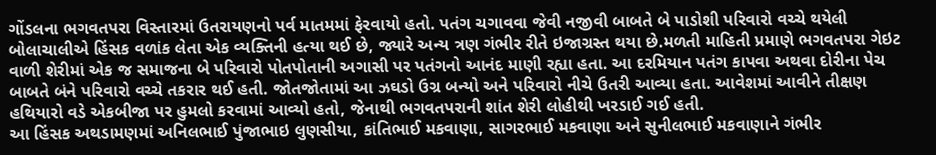ગોંડલના ભગવતપરા વિસ્તારમાં ઉતરાયણનો પર્વ માતમમાં ફેરવાયો હતો. પતંગ ચગાવવા જેવી નજીવી બાબતે બે પાડોશી પરિવારો વચ્ચે થયેલી બોલાચાલીએ હિંસક વળાંક લેતા એક વ્યક્તિની હત્યા થઈ છે, જ્યારે અન્ય ત્રણ ગંભીર રીતે ઇજાગ્રસ્ત થયા છે.મળતી માહિતી પ્રમાણે ભગવતપરા ગેઇટ વાળી શેરીમાં એક જ સમાજના બે પરિવારો પોતપોતાની અગાસી પર પતંગનો આનંદ માણી રહ્યા હતા. આ દરમિયાન પતંગ કાપવા અથવા દોરીના પેચ બાબતે બંને પરિવારો વચ્ચે તકરાર થઈ હતી. જોતજોતામાં આ ઝઘડો ઉગ્ર બન્યો અને પરિવારો નીચે ઉતરી આવ્યા હતા. આવેશમાં આવીને તીક્ષણ હથિયારો વડે એકબીજા પર હુમલો કરવામાં આવ્યો હતો, જેનાથી ભગવતપરાની શાંત શેરી લોહીથી ખરડાઈ ગઈ હતી.
આ હિંસક અથડામણમાં અનિલભાઈ પુંજાભાઇ લુણસીયા, કાંતિભાઈ મકવાણા, સાગરભાઈ મકવાણા અને સુનીલભાઈ મકવાણાને ગંભીર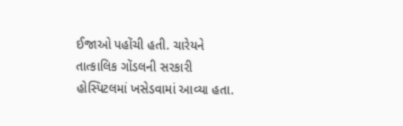ઈજાઓ પહોંચી હતી. ચારેયને તાત્કાલિક ગોંડલની સરકારી હોસ્પિટલમાં ખસેડવામાં આવ્યા હતા.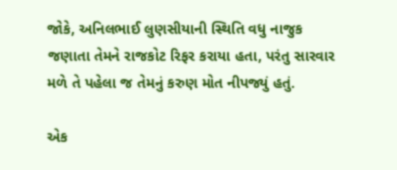જોકે, અનિલભાઈ લુણસીયાની સ્થિતિ વધુ નાજુક જણાતા તેમને રાજકોટ રિફર કરાયા હતા, પરંતુ સારવાર મળે તે પહેલા જ તેમનું કરુણ મોત નીપજ્યું હતું.

એક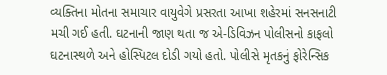વ્યક્તિના મોતના સમાચાર વાયુવેગે પ્રસરતા આખા શહેરમાં સનસનાટી મચી ગઈ હતી. ઘટનાની જાણ થતા જ એ-ડિવિઝન પોલીસનો કાફલો ઘટનાસ્થળે અને હોસ્પિટલ દોડી ગયો હતો. પોલીસે મૃતકનું ફોરેન્સિક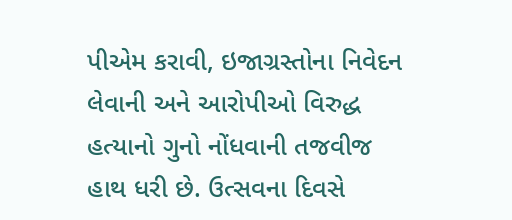પીએમ કરાવી, ઇજાગ્રસ્તોના નિવેદન લેવાની અને આરોપીઓ વિરુદ્ધ હત્યાનો ગુનો નોંધવાની તજવીજ હાથ ધરી છે. ઉત્સવના દિવસે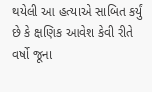થયેલી આ હત્યાએ સાબિત કર્યું છે કે ક્ષણિક આવેશ કેવી રીતે વર્ષો જૂના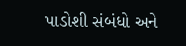પાડોશી સંબંધો અને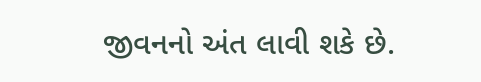જીવનનો અંત લાવી શકે છે.